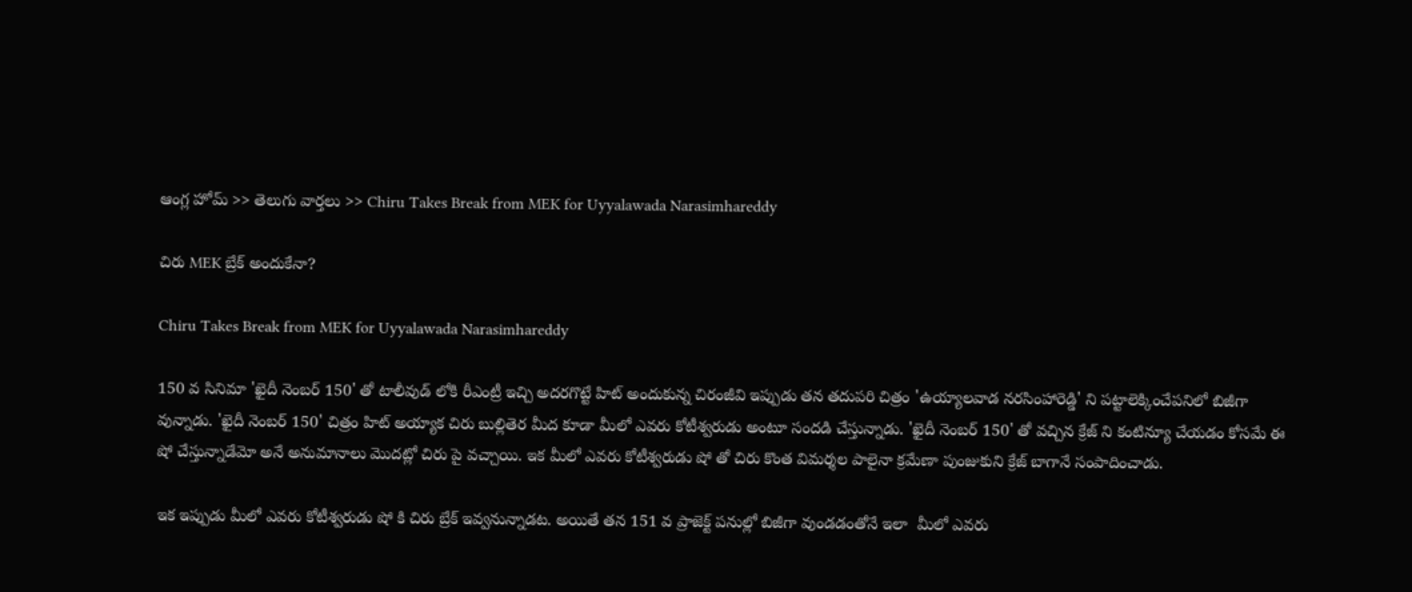ఆంగ్ల హోమ్ >> తెలుగు వార్తలు >> Chiru Takes Break from MEK for Uyyalawada Narasimhareddy

చిరు MEK బ్రేక్ అందుకేనా?

Chiru Takes Break from MEK for Uyyalawada Narasimhareddy

150 వ సినిమా 'ఖైదీ నెంబర్ 150' తో టాలీవుడ్ లోకి రీఎంట్రీ ఇచ్చి అదరగొట్టే హిట్ అందుకున్న చిరంజీవి ఇప్పుడు తన తదుపరి చిత్రం 'ఉయ్యాలవాడ నరసింహారెడ్డి' ని పట్టాలెక్కించేపనిలో బిజీగా వున్నాడు. 'ఖైదీ నెంబర్ 150' చిత్రం హిట్ అయ్యాక చిరు బుల్లితెర మీద కూడా మీలో ఎవరు కోటీశ్వరుడు అంటూ సందడి చేస్తున్నాడు. 'ఖైదీ నెంబర్ 150' తో వచ్చిన క్రేజ్ ని కంటిన్యూ చేయడం కోసమే ఈ షో చేస్తున్నాడేమో అనే అనుమానాలు మొదట్లో చిరు పై వచ్చాయి. ఇక మీలో ఎవరు కోటీశ్వరుడు షో తో చిరు కొంత విమర్శల పాలైనా క్రమేణా పుంజుకుని క్రేజ్ బాగానే సంపాదించాడు.

ఇక ఇప్పుడు మీలో ఎవరు కోటీశ్వరుడు షో కి చిరు బ్రేక్ ఇవ్వనున్నాడట. అయితే తన 151 వ ప్రాజెక్ట్ పనుల్లో బిజీగా వుండడంతోనే ఇలా  మీలో ఎవరు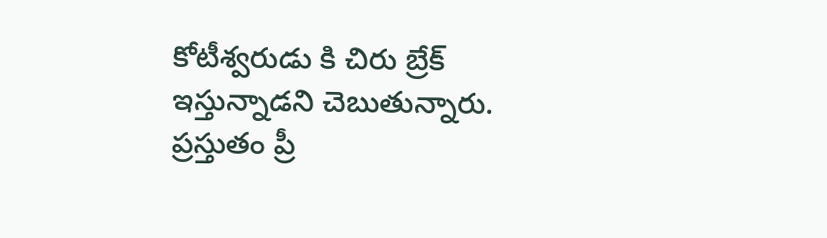కోటీశ్వరుడు కి చిరు బ్రేక్ ఇస్తున్నాడని చెబుతున్నారు. ప్రస్తుతం ప్రీ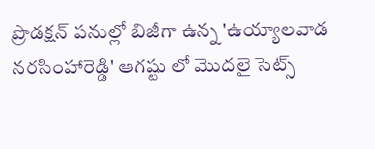ప్రొడక్షన్ పనుల్లో బిజీగా ఉన్న 'ఉయ్యాలవాడ నరసింహారెడ్డి' ఆగష్టు లో మొదలై సెట్స్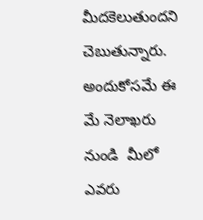మీదకెలుతుందని చెబుతున్నారు. అందుకోసమే ఈ మే నెలాఖరు నుండి  మీలో ఎవరు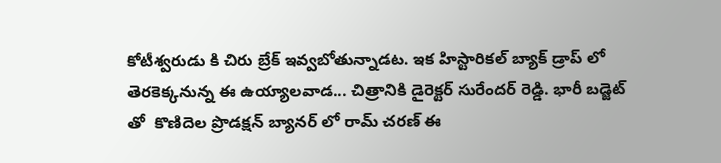కోటీశ్వరుడు కి చిరు బ్రేక్ ఇవ్వబోతున్నాడట. ఇక హిస్టారికల్ బ్యాక్ డ్రాప్ లో తెరకెక్కనున్న ఈ ఉయ్యాలవాడ... చిత్రానికి డైరెక్టర్ సురేందర్ రెడ్డి. భారీ బడ్జెట్ తో  కొణిదెల ప్రొడక్షన్ బ్యానర్ లో రామ్ చరణ్ ఈ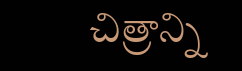చిత్రాన్ని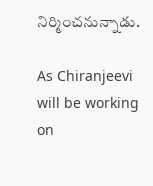నిర్మించనున్నాడు.

As Chiranjeevi will be working on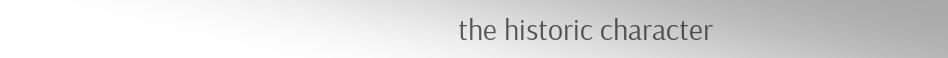the historic character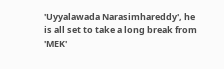'Uyyalawada Narasimhareddy', he is all set to take a long break from 'MEK'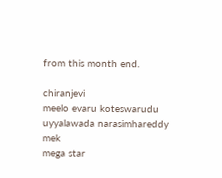from this month end.

chiranjevi
meelo evaru koteswarudu
uyyalawada narasimhareddy
mek
mega star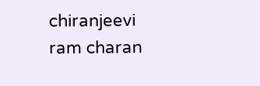chiranjeevi
ram charan